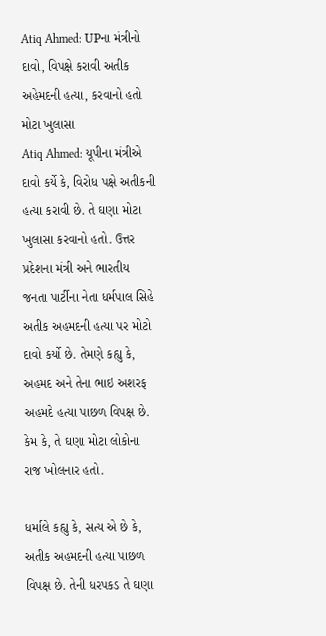Atiq Ahmed: UPના મંત્રીનો દાવો, વિપક્ષે કરાવી અતીક અહેમદની હત્યા, કરવાનો હતો મોટા ખુલાસા
Atiq Ahmed: યૂપીના મંત્રીએ દાવો કર્યે કે, વિરોધ પક્ષે અતીકની હત્યા કરાવી છે. તે ઘણા મોટા ખુલાસા કરવાનો હતો. ઉત્તર પ્રદેશના મંત્રી અને ભારતીય જનતા પાર્ટીના નેતા ધર્મપાલ સિહે અતીક અહમદની હત્યા પર મોટો દાવો કર્યો છે. તેમણે કહ્યુ કે, અહમદ અને તેના ભાઇ અશરફ અહમદે હત્યા પાછળ વિપક્ષ છે. કેમ કે, તે ઘણા મોટા લોકોના રાજ ખોલનાર હતો.

ધર્માલે કહ્યુ કે, સત્ય એ છે કે, અતીક અહમદની હત્યા પાછળ વિપક્ષ છે. તેની ધરપકડ તે ઘણા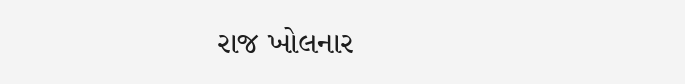રાજ ખોલનાર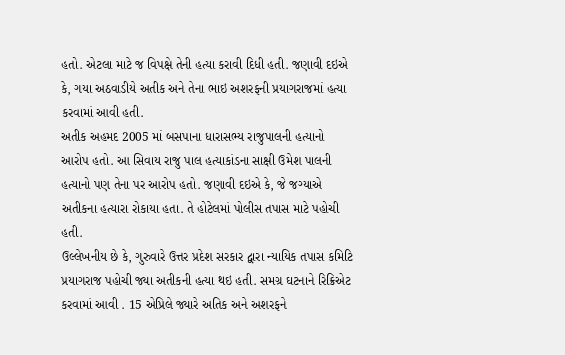હતો. એટલા માટે જ વિપક્ષે તેની હત્યા કરાવી દિધી હતી. જણાવી દઇએ કે, ગયા અઠવાડીયે અતીક અને તેના ભાઇ અશરફની પ્રયાગરાજમાં હત્યા કરવામાં આવી હતી.
અતીક અહમદ 2005 માં બસપાના ધારાસભ્ય રાજુપાલની હત્યાનો આરોપ હતો. આ સિવાય રાજુ પાલ હત્યાકાંડના સાક્ષી ઉમેશ પાલની હત્યાનો પણ તેના પર આરોપ હતો. જણાવી દઇએ કે, જે જગ્યાએ અતીકના હત્યારા રોકાયા હતા. તે હોટેલમાં પોલીસ તપાસ માટે પહોચી હતી.
ઉલ્લેખનીય છે કે, ગુરુવારે ઉત્તર પ્રદેશ સરકાર દ્વારા ન્યાયિક તપાસ કમિટિ પ્રયાગરાજ પહોચી જ્યા અતીકની હત્યા થઇ હતી. સમગ્ર ઘટનાને રિક્રિએટ કરવામાં આવી . 15 એપ્રિલે જ્યારે અતિક અને અશરફને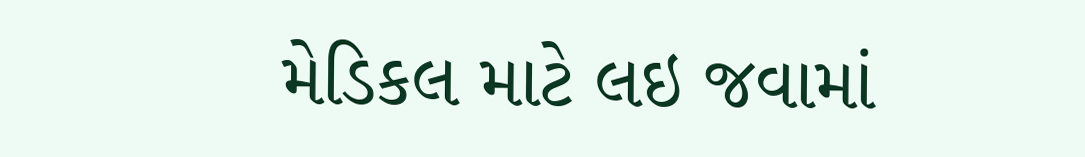મેડિકલ માટે લઇ જવામાં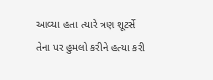આવ્યા હતા ત્યારે ત્રણ શૂટર્સે તેના પર હુમલો કરીને હત્યા કરી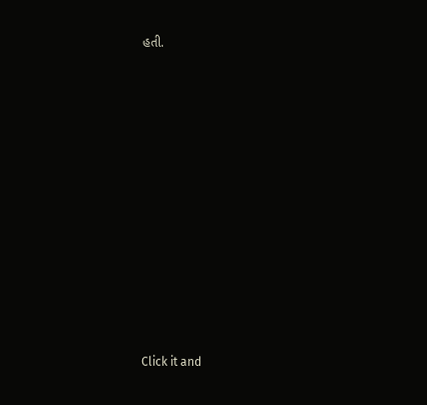હતી.












Click it and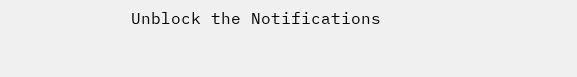Unblock the Notifications